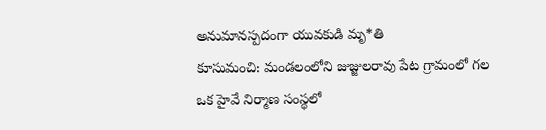అనుమానస్పదంగా యువకుడి మృ*తి
కూసుమంచి: మండలంలోని జుజ్జులరావు పేట గ్రామంలో గల ఒక హైవే నిర్మాణ సంస్థలో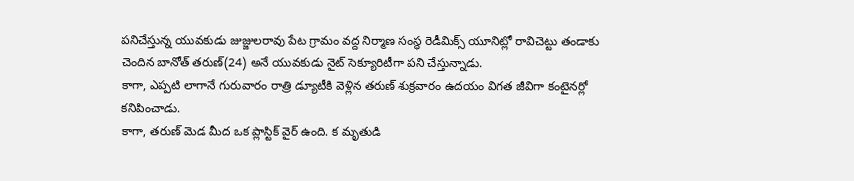పనిచేస్తున్న యువకుడు జుజ్జులరావు పేట గ్రామం వద్ద నిర్మాణ సంస్థ రెడీమిక్స్ యూనిట్లో రావిచెట్టు తండాకు చెందిన బానోత్ తరుణ్(24) అనే యువకుడు నైట్ సెక్యూరిటీగా పని చేస్తున్నాడు.
కాగా, ఎప్పటి లాగానే గురువారం రాత్రి డ్యూటీకి వెళ్లిన తరుణ్ శుక్రవారం ఉదయం విగత జీవిగా కంటైనర్లో కనిపించాడు.
కాగా, తరుణ్ మెడ మీద ఒక ప్లాస్టిక్ వైర్ ఉంది. క మృతుడి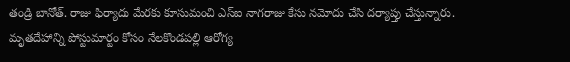తండ్రి బానోత్. రాజు ఫిర్యాదు మేరకు కూసుమంచి ఎస్ఐ నాగరాజు కేసు నమోదు చేసి దర్యాప్తు చేస్తున్నారు.
మృతదేహాన్ని పోస్టుమార్టం కోసం నేలకొండపల్లి ఆరోగ్య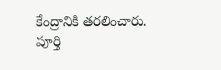కేంద్రానికి తరలించారు. పూర్తి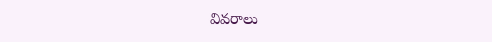వివరాలు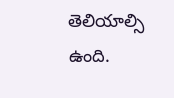తెలియాల్సి ఉంది.